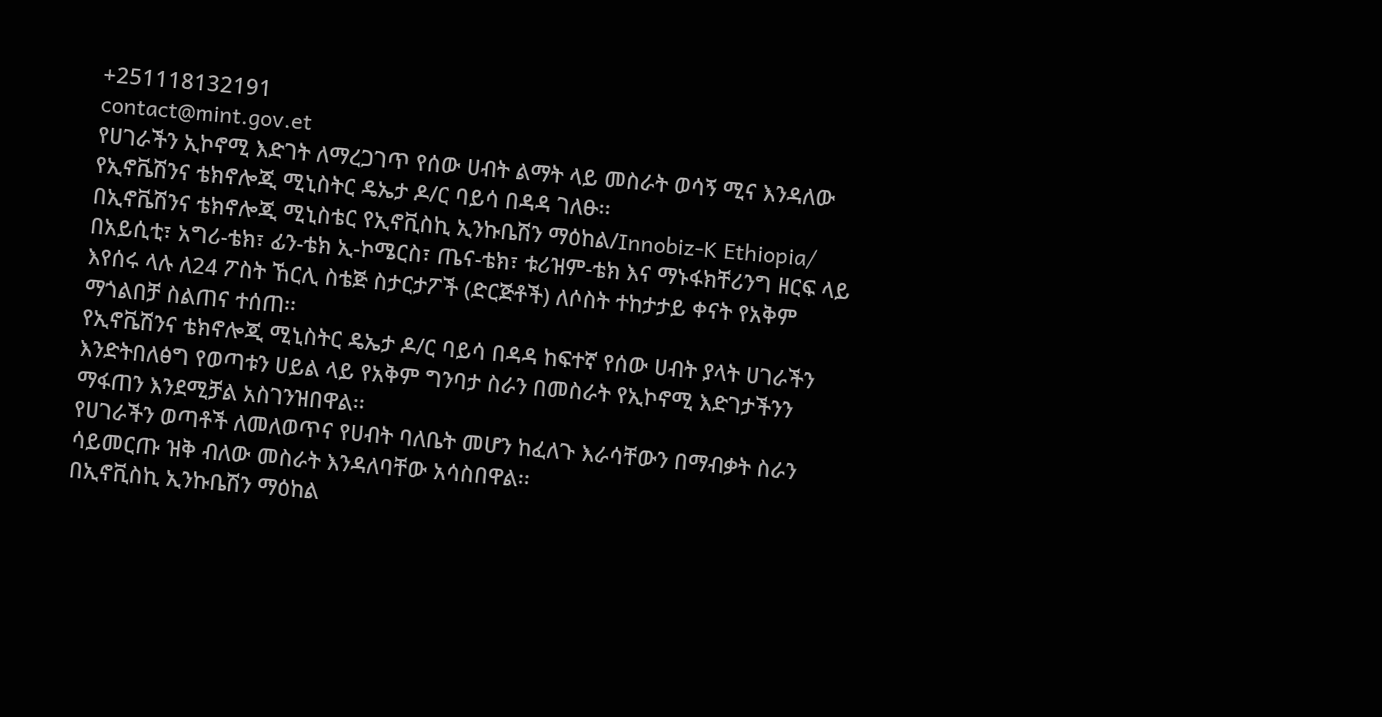+251118132191
contact@mint.gov.et
የሀገራችን ኢኮኖሚ እድገት ለማረጋገጥ የሰው ሀብት ልማት ላይ መስራት ወሳኝ ሚና እንዳለው የኢኖቬሽንና ቴክኖሎጂ ሚኒስትር ዴኤታ ዶ/ር ባይሳ በዳዳ ገለፁ፡፡
በኢኖቬሽንና ቴክኖሎጂ ሚኒስቴር የኢኖቪስኪ ኢንኩቤሽን ማዕከል/Innobiz-K Ethiopia/ በአይሲቲ፣ አግሪ-ቴክ፣ ፊን-ቴክ ኢ-ኮሜርስ፣ ጤና-ቴክ፣ ቱሪዝም-ቴክ እና ማኑፋክቸሪንግ ዘርፍ ላይ እየሰሩ ላሉ ለ24 ፖስት ኸርሊ ስቴጅ ስታርታፖች (ድርጅቶች) ለሶስት ተከታታይ ቀናት የአቅም ማጎልበቻ ስልጠና ተሰጠ፡፡
የኢኖቬሽንና ቴክኖሎጂ ሚኒስትር ዴኤታ ዶ/ር ባይሳ በዳዳ ከፍተኛ የሰው ሀብት ያላት ሀገራችን እንድትበለፅግ የወጣቱን ሀይል ላይ የአቅም ግንባታ ስራን በመስራት የኢኮኖሚ እድገታችንን ማፋጠን እንደሚቻል አስገንዝበዋል፡፡
የሀገራችን ወጣቶች ለመለወጥና የሀብት ባለቤት መሆን ከፈለጉ እራሳቸውን በማብቃት ስራን ሳይመርጡ ዝቅ ብለው መስራት እንዳለባቸው አሳስበዋል፡፡
በኢኖቪስኪ ኢንኩቤሽን ማዕከል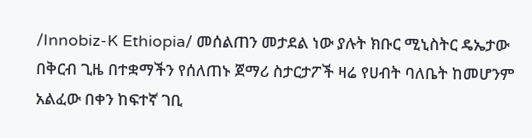/Innobiz-K Ethiopia/ መሰልጠን መታደል ነው ያሉት ክቡር ሚኒስትር ዴኤታው በቅርብ ጊዜ በተቋማችን የሰለጠኑ ጀማሪ ስታርታፖች ዛሬ የሀብት ባለቤት ከመሆንም አልፈው በቀን ከፍተኛ ገቢ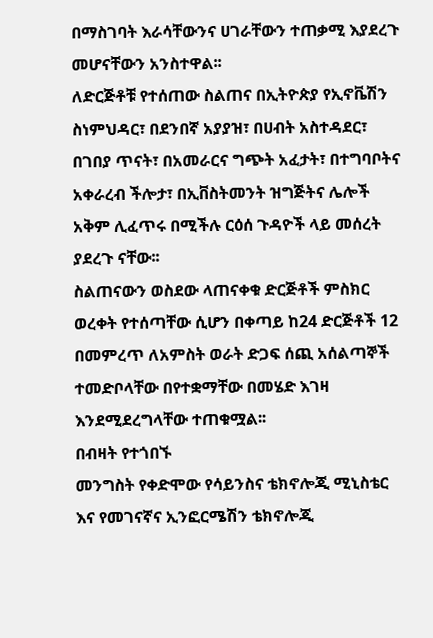በማስገባት እራሳቸውንና ሀገራቸውን ተጠቃሚ እያደረጉ መሆናቸውን አንስተዋል፡፡
ለድርጅቶቹ የተሰጠው ስልጠና በኢትዮጵያ የኢኖቬሽን ስነምህዳር፣ በደንበኛ አያያዝ፣ በሀብት አስተዳደር፣ በገበያ ጥናት፣ በአመራርና ግጭት አፈታት፣ በተግባቦትና አቀራረብ ችሎታ፣ በኢቨስትመንት ዝግጅትና ሌሎች አቅም ሊፈጥሩ በሚችሉ ርዕሰ ጉዳዮች ላይ መሰረት ያደረጉ ናቸው፡፡
ስልጠናውን ወስደው ላጠናቀቁ ድርጅቶች ምስክር ወረቀት የተሰጣቸው ሲሆን በቀጣይ ከ24 ድርጅቶች 12 በመምረጥ ለአምስት ወራት ድጋፍ ሰጪ አሰልጣኞች ተመድቦላቸው በየተቋማቸው በመሄድ እገዛ እንደሚደረግላቸው ተጠቁሟል፡፡
በብዛት የተጎበኙ
መንግስት የቀድሞው የሳይንስና ቴክኖሎጂ ሚኒስቴር እና የመገናኛና ኢንፎርሜሽን ቴክኖሎጂ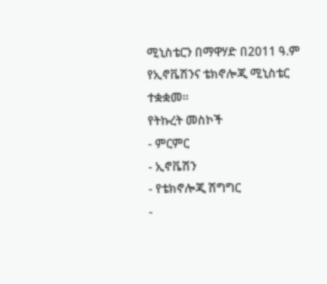ሚኒስቴርን በማዋሃድ በ2011 ዓ.ም የኢኖቬሽንና ቴክኖሎጂ ሚኒስቴር ተቋቋመ፡፡
የትኩረት መስኮች
- ምርምር
- ኢኖቬሽን
- የቴክኖሎጂ ሽግግር
-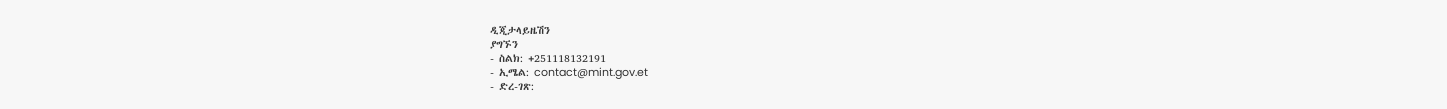ዲጂታላይዜሽን
ያግኙን
- ስልክ: +251118132191
- ኢሜል: contact@mint.gov.et
- ድረ-ገጽ: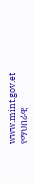www.mint.gov.et
የማህበራዊ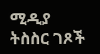ሚዲያ ትስስር ገጾች